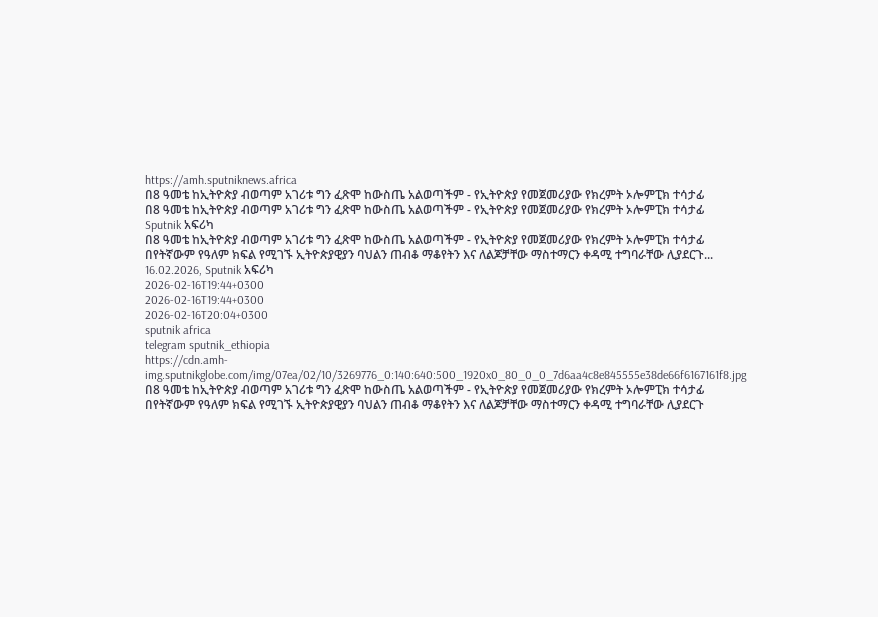https://amh.sputniknews.africa
በ8 ዓመቴ ከኢትዮጵያ ብወጣም አገሪቱ ግን ፈጽሞ ከውስጤ አልወጣችም - የኢትዮጵያ የመጀመሪያው የክረምት ኦሎምፒክ ተሳታፊ
በ8 ዓመቴ ከኢትዮጵያ ብወጣም አገሪቱ ግን ፈጽሞ ከውስጤ አልወጣችም - የኢትዮጵያ የመጀመሪያው የክረምት ኦሎምፒክ ተሳታፊ
Sputnik አፍሪካ
በ8 ዓመቴ ከኢትዮጵያ ብወጣም አገሪቱ ግን ፈጽሞ ከውስጤ አልወጣችም - የኢትዮጵያ የመጀመሪያው የክረምት ኦሎምፒክ ተሳታፊ በየትኛውም የዓለም ክፍል የሚገኙ ኢትዮጵያዊያን ባህልን ጠብቆ ማቆየትን እና ለልጆቻቸው ማስተማርን ቀዳሚ ተግባራቸው ሊያደርጉ... 16.02.2026, Sputnik አፍሪካ
2026-02-16T19:44+0300
2026-02-16T19:44+0300
2026-02-16T20:04+0300
sputnik africa
telegram sputnik_ethiopia
https://cdn.amh-img.sputnikglobe.com/img/07ea/02/10/3269776_0:140:640:500_1920x0_80_0_0_7d6aa4c8e845555e38de66f6167161f8.jpg
በ8 ዓመቴ ከኢትዮጵያ ብወጣም አገሪቱ ግን ፈጽሞ ከውስጤ አልወጣችም - የኢትዮጵያ የመጀመሪያው የክረምት ኦሎምፒክ ተሳታፊ በየትኛውም የዓለም ክፍል የሚገኙ ኢትዮጵያዊያን ባህልን ጠብቆ ማቆየትን እና ለልጆቻቸው ማስተማርን ቀዳሚ ተግባራቸው ሊያደርጉ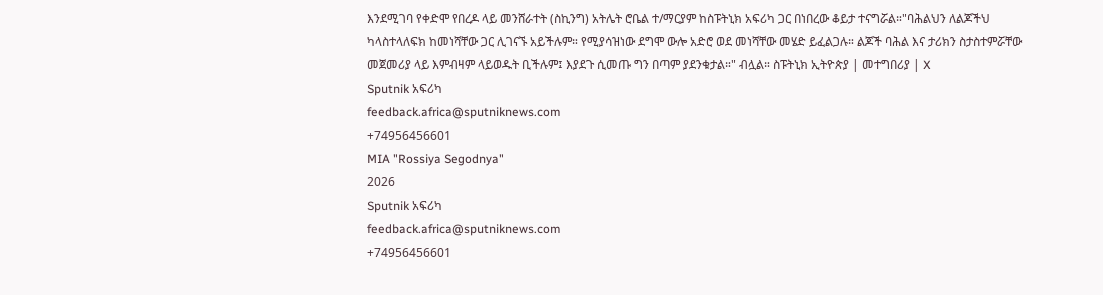እንደሚገባ የቀድሞ የበረዶ ላይ መንሸራተት (ስኪንግ) አትሌት ሮቤል ተ/ማርያም ከስፑትኒክ አፍሪካ ጋር በነበረው ቆይታ ተናግሯል።"ባሕልህን ለልጆችህ ካላስተላለፍክ ከመነሻቸው ጋር ሊገናኙ አይችሉም። የሚያሳዝነው ደግሞ ውሎ አድሮ ወደ መነሻቸው መሄድ ይፈልጋሉ። ልጆች ባሕል እና ታሪክን ስታስተምሯቸው መጀመሪያ ላይ እምብዛም ላይወዱት ቢችሉም፤ እያደጉ ሲመጡ ግን በጣም ያደንቁታል።" ብሏል። ስፑትኒክ ኢትዮጵያ | መተግበሪያ | X
Sputnik አፍሪካ
feedback.africa@sputniknews.com
+74956456601
MIA "Rossiya Segodnya"
2026
Sputnik አፍሪካ
feedback.africa@sputniknews.com
+74956456601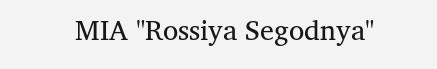MIA "Rossiya Segodnya"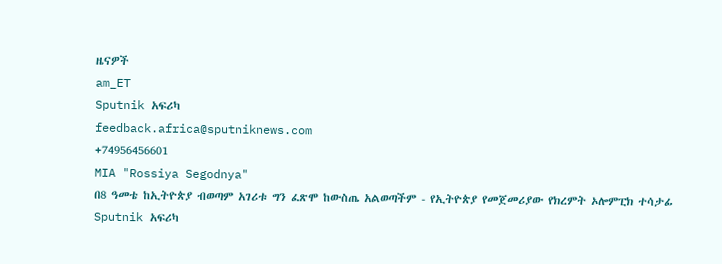ዜናዎች
am_ET
Sputnik አፍሪካ
feedback.africa@sputniknews.com
+74956456601
MIA "Rossiya Segodnya"
በ8 ዓመቴ ከኢትዮጵያ ብወጣም አገሪቱ ግን ፈጽሞ ከውስጤ አልወጣችም - የኢትዮጵያ የመጀመሪያው የክረምት ኦሎምፒክ ተሳታፊ
Sputnik አፍሪካ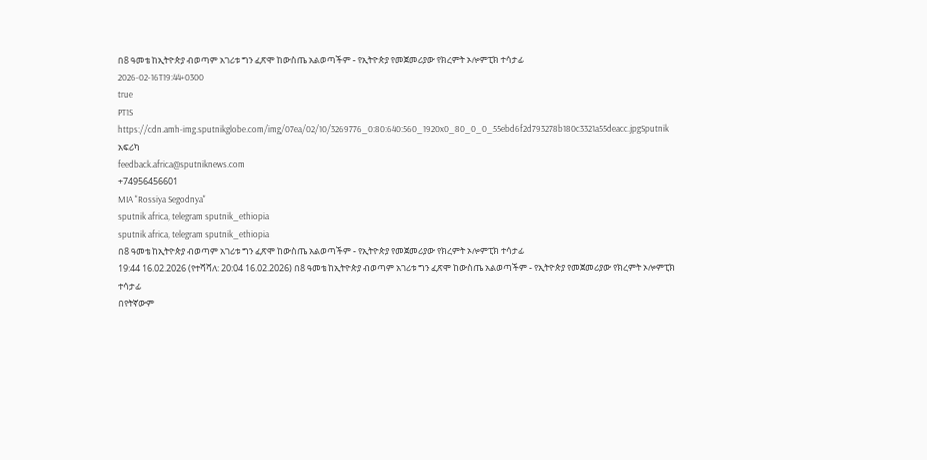በ8 ዓመቴ ከኢትዮጵያ ብወጣም አገሪቱ ግን ፈጽሞ ከውስጤ አልወጣችም - የኢትዮጵያ የመጀመሪያው የክረምት ኦሎምፒክ ተሳታፊ
2026-02-16T19:44+0300
true
PT1S
https://cdn.amh-img.sputnikglobe.com/img/07ea/02/10/3269776_0:80:640:560_1920x0_80_0_0_55ebd6f2d793278b180c3321a55deacc.jpgSputnik አፍሪካ
feedback.africa@sputniknews.com
+74956456601
MIA "Rossiya Segodnya"
sputnik africa, telegram sputnik_ethiopia
sputnik africa, telegram sputnik_ethiopia
በ8 ዓመቴ ከኢትዮጵያ ብወጣም አገሪቱ ግን ፈጽሞ ከውስጤ አልወጣችም - የኢትዮጵያ የመጀመሪያው የክረምት ኦሎምፒክ ተሳታፊ
19:44 16.02.2026 (የተሻሻለ: 20:04 16.02.2026) በ8 ዓመቴ ከኢትዮጵያ ብወጣም አገሪቱ ግን ፈጽሞ ከውስጤ አልወጣችም - የኢትዮጵያ የመጀመሪያው የክረምት ኦሎምፒክ ተሳታፊ
በየትኛውም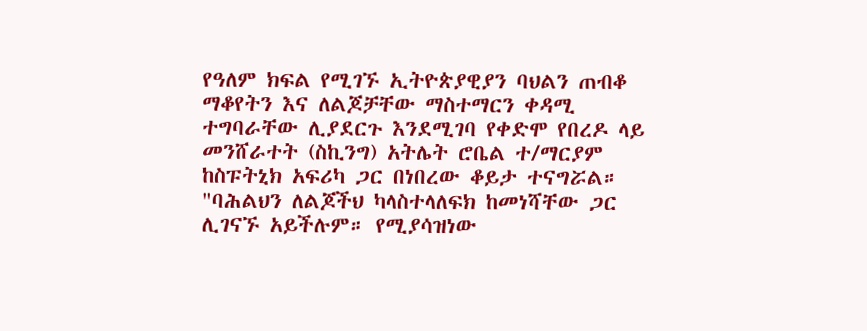የዓለም ክፍል የሚገኙ ኢትዮጵያዊያን ባህልን ጠብቆ ማቆየትን እና ለልጆቻቸው ማስተማርን ቀዳሚ ተግባራቸው ሊያደርጉ እንደሚገባ የቀድሞ የበረዶ ላይ መንሸራተት (ስኪንግ) አትሌት ሮቤል ተ/ማርያም ከስፑትኒክ አፍሪካ ጋር በነበረው ቆይታ ተናግሯል።
"ባሕልህን ለልጆችህ ካላስተላለፍክ ከመነሻቸው ጋር ሊገናኙ አይችሉም። የሚያሳዝነው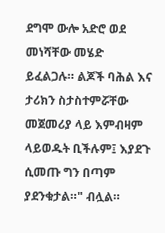ደግሞ ውሎ አድሮ ወደ መነሻቸው መሄድ ይፈልጋሉ። ልጆች ባሕል እና ታሪክን ስታስተምሯቸው መጀመሪያ ላይ እምብዛም ላይወዱት ቢችሉም፤ እያደጉ ሲመጡ ግን በጣም ያደንቁታል።" ብሏል።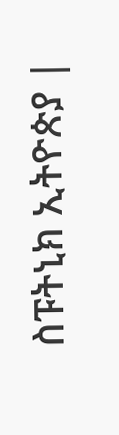ስፑትኒክ ኢትዮጵያ |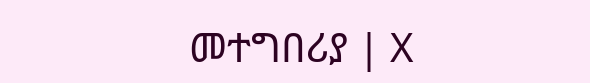መተግበሪያ | X